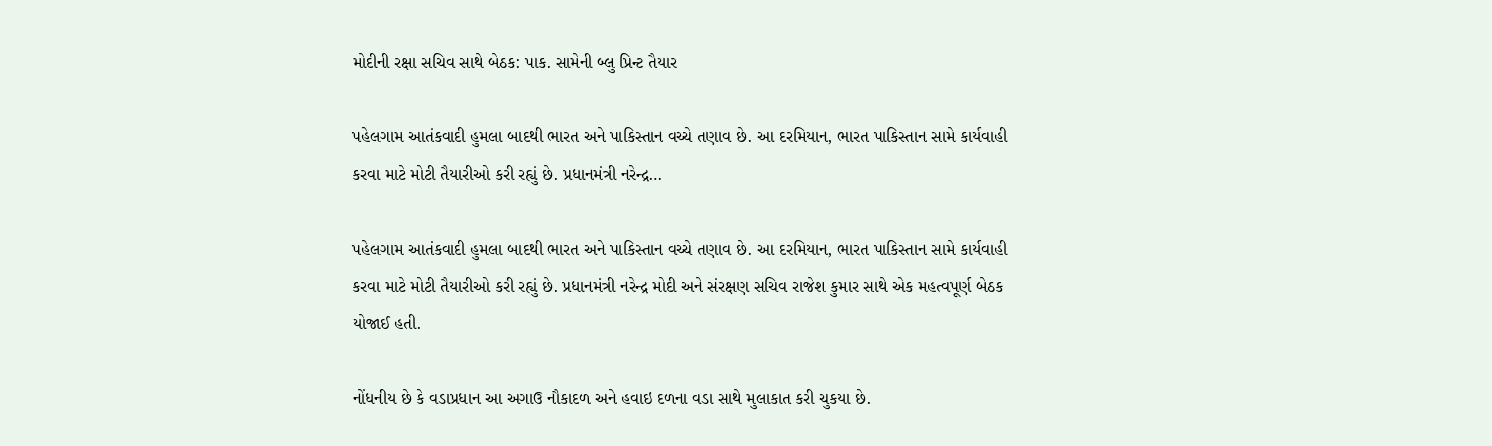મોદીની રક્ષા સચિવ સાથે બેઠક: પાક. સામેની બ્લુ પ્રિન્ટ તૈયાર

પહેલગામ આતંકવાદી હુમલા બાદથી ભારત અને પાકિસ્તાન વચ્ચે તણાવ છે. આ દરમિયાન, ભારત પાકિસ્તાન સામે કાર્યવાહી કરવા માટે મોટી તૈયારીઓ કરી રહ્યું છે. પ્રધાનમંત્રી નરેન્દ્ર…

પહેલગામ આતંકવાદી હુમલા બાદથી ભારત અને પાકિસ્તાન વચ્ચે તણાવ છે. આ દરમિયાન, ભારત પાકિસ્તાન સામે કાર્યવાહી કરવા માટે મોટી તૈયારીઓ કરી રહ્યું છે. પ્રધાનમંત્રી નરેન્દ્ર મોદી અને સંરક્ષણ સચિવ રાજેશ કુમાર સાથે એક મહત્વપૂર્ણ બેઠક યોજાઈ હતી.

નોંધનીય છે કે વડાપ્રધાન આ અગાઉ નૌકાદળ અને હવાઇ દળના વડા સાથે મુલાકાત કરી ચુકયા છે.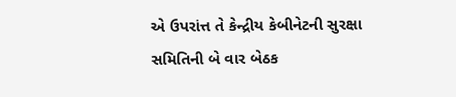એ ઉપરાંત્ત તે કેન્દ્રીય કેબીનેટની સુરક્ષા સમિતિની બે વાર બેઠક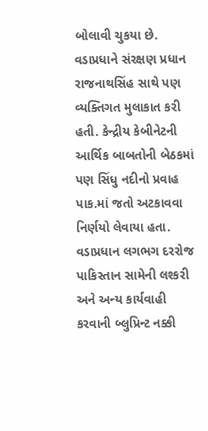બોલાવી ચુકયા છે. વડાપ્રધાને સંરક્ષણ પ્રધાન રાજનાથસિંહ સાથે પણ વ્યક્તિગત મુલાકાત કરી હતી. કેન્દ્રીય કેબીનેટની આર્થિક બાબતોની બેઠકમાં પણ સિંધુ નદીનો પ્રવાહ પાક.માં જતો અટકાવવા નિર્ણયો લેવાયા હતા. વડાપ્રધાન લગભગ દરરોજ પાકિસ્તાન સામેની લશ્કરી અને અન્ય કાર્યવાહી કરવાની બ્લુપ્રિન્ટ નક્કી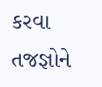કરવા તજજ્ઞોને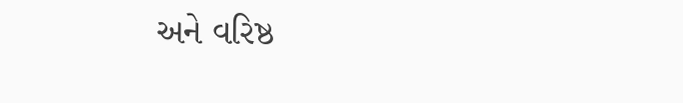અને વરિષ્ઠ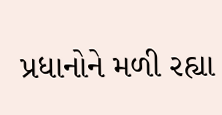પ્રધાનોને મળી રહ્યા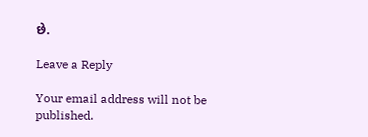છે.

Leave a Reply

Your email address will not be published.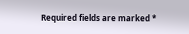Required fields are marked *